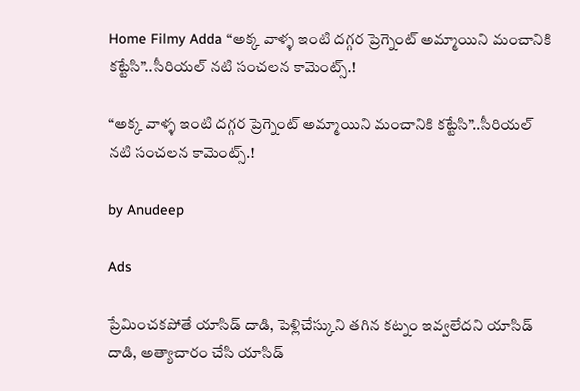Home Filmy Adda “అక్క వాళ్ళ ఇంటి దగ్గర ప్రెగ్నెంట్ అమ్మాయిని మంచానికి కట్టేసి”..సీరియల్ నటి సంచలన కామెంట్స్.!

“అక్క వాళ్ళ ఇంటి దగ్గర ప్రెగ్నెంట్ అమ్మాయిని మంచానికి కట్టేసి”..సీరియల్ నటి సంచలన కామెంట్స్.!

by Anudeep

Ads

ప్రేమించకపోతే యాసిడ్ దాడి, పెళ్లిచేస్కుని తగిన కట్నం ఇవ్వలేదని యాసిడ్ దాడి, అత్యాచారం చేసి యాసిడ్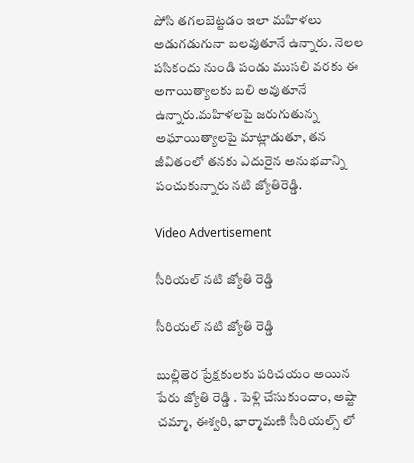పోసి తగలబెట్టడం ఇలా మహిళలు అడుగడుగునా బలవుతూనే ఉన్నారు. నెలల పసికందు నుండి పండు ముసలి వరకు ఈ అగాయిత్యాలకు బలి అవుతూనే ఉన్నారు.మహిళలపై జరుగుతున్న అఘాయిత్యాలపై మాట్లాడుతూ, తన జీవితంలో తనకు ఎదురైన అనుభవాన్ని పంచుకున్నారు నటి జ్యోతిరెడ్డి.

Video Advertisement

సీరియల్ నటి జ్యోతి రెడ్డి

సీరియల్ నటి జ్యోతి రెడ్డి

బుల్లితెర ప్రేక్షకులకు పరిచయం అయిన పేరు జ్యోతి రెడ్డి . పెళ్లి చేసుకుందాం, అష్టా చమ్మా, ఈశ్వరి, భార్మామణి సీరియల్స్ లో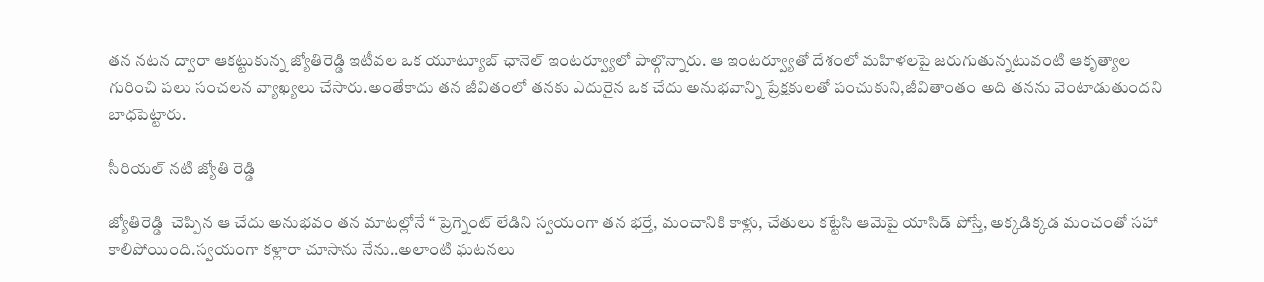తన నటన ద్వారా ఆకట్టుకున్న జ్యోతిరెడ్డి ఇటీవల ఒక యూట్యూబ్ ఛానెల్ ఇంటర్వ్యూలో పాల్గొన్నారు. ఆ ఇంటర్వ్యూతో దేశంలో మహిళలపై జరుగుతున్నటువంటి ఆకృత్యాల గురించి పలు సంచలన వ్యాఖ్యలు చేసారు.అంతేకాదు తన జీవితంలో తనకు ఎదురైన ఒక చేదు అనుభవాన్ని ప్రేక్షకులతో పంచుకుని,జీవితాంతం అది తనను వెంటాడుతుందని బాధపెట్టారు.

సీరియల్ నటి జ్యోతి రెడ్డి

జ్యోతిరెడ్డి  చెప్పిన ఆ చేదు అనుభవం తన మాటల్లోనే “ ప్రెగ్నెంట్ లేడిని స్వయంగా తన భర్తే, మంచానికి కాళ్లు, చేతులు కట్టేసి ఆమెపై యాసిడ్ పోస్తే, అక్కడిక్కడ మంచంతో సహా కాలిపోయింది.స్వయంగా కళ్లారా చూసాను నేను..అలాంటి ఘటనలు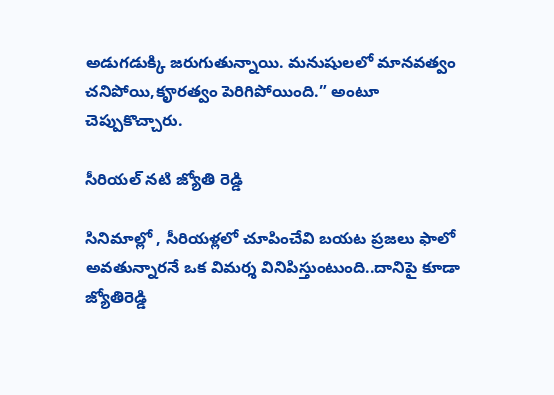అడుగడుక్కి జరుగుతున్నాయి. మనుషులలో మానవత్వం చనిపోయి,కౄరత్వం పెరిగిపోయింది.” అంటూ చెప్పుకొచ్చారు.

సీరియల్ నటి జ్యోతి రెడ్డి

సినిమాల్లో , సీరియళ్లలో చూపించేవి బయట ప్రజలు ఫాలో అవతున్నారనే ఒక విమర్శ వినిపిస్తుంటుంది..దానిపై కూడా జ్యోతిరెడ్డి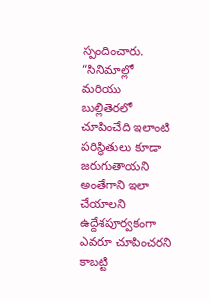స్పందించారు. “సినిమాల్లో మరియు బుల్లితెరలో చూపించేది ఇలాంటి పరిస్థితులు కూడా జరుగుతాయని అంతేగాని ఇలా చేయాలని ఉద్దేశపూర్వకంగా ఎవరూ చూపించరని కాబట్టి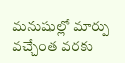మనుషుల్లో మార్పు వచ్చేంత వరకు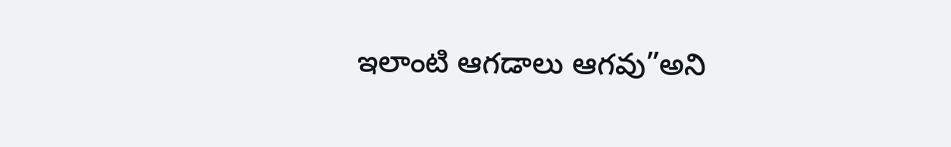ఇలాంటి ఆగడాలు ఆగవు”అని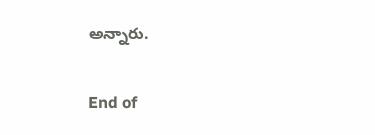అన్నారు.


End of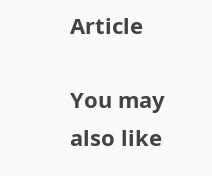Article

You may also like